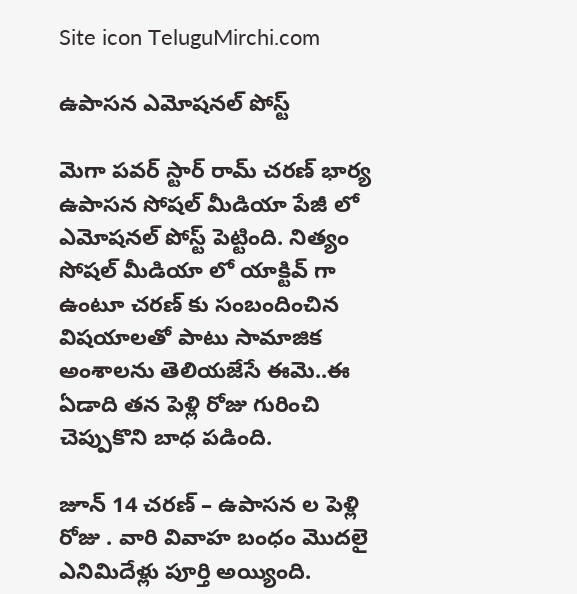Site icon TeluguMirchi.com

ఉపాసన ఎమోషనల్ పోస్ట్

మెగా పవర్ స్టార్ రామ్ చరణ్ భార్య ఉపాసన సోషల్ మీడియా పేజీ లో ఎమోషనల్ పోస్ట్ పెట్టింది. నిత్యం సోషల్ మీడియా లో యాక్టివ్ గా ఉంటూ చరణ్ కు సంబందించిన విషయాలతో పాటు సామాజిక అంశాలను తెలియజేసే ఈమె..ఈ ఏడాది తన పెళ్లి రోజు గురించి చెప్పుకొని బాధ పడింది.

జూన్ 14 చరణ్ – ఉపాసన ల పెళ్లి రోజు . వారి వివాహ బంధం మొదలై ఎనిమిదేళ్లు పూర్తి అయ్యింది.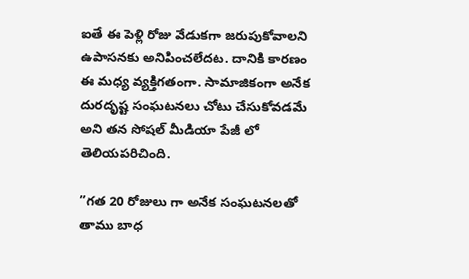ఐతే ఈ పెళ్లి రోజు వేడుకగా జరుపుకోవాలని ఉపాసనకు అనిపించలేదట. దానికి కారణం ఈ మధ్య వ్యక్తిగతంగా. సామాజికంగా అనేక దురదృష్ట సంఘటనలు చోటు చేసుకోవడమే అని తన సోషల్ మీడియా పేజీ లో తెలియపరిచింది.

”గత 20 రోజులు గా అనేక సంఘటనలతో తాము బాధ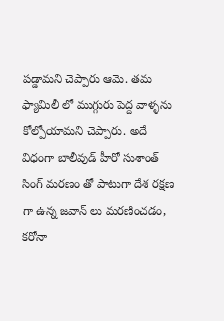పడ్డామని చెప్పారు ఆమె. తమ ఫ్యామిలీ లో ముగ్గురు పెద్ద వాళ్ళను కోల్పోయామని చెప్పారు. అదే విధంగా బాలీవుడ్ హీరో సుశాంత్ సింగ్ మరణం తో పాటుగా దేశ రక్షణ గా ఉన్న జవాన్ లు మరణించడం, కరోనా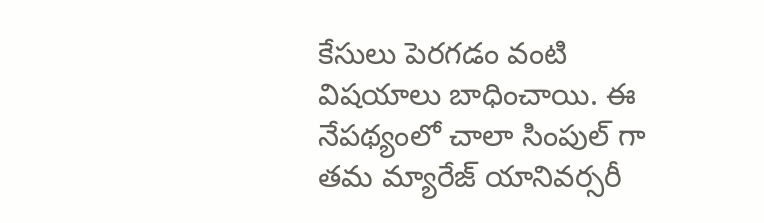కేసులు పెరగడం వంటి విషయాలు బాధించాయి. ఈ నేపథ్యంలో చాలా సింపుల్ గా తమ మ్యారేజ్ యానివర్సరీ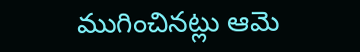ముగించినట్లు ఆమె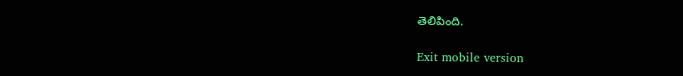తెలిపింది.

Exit mobile version